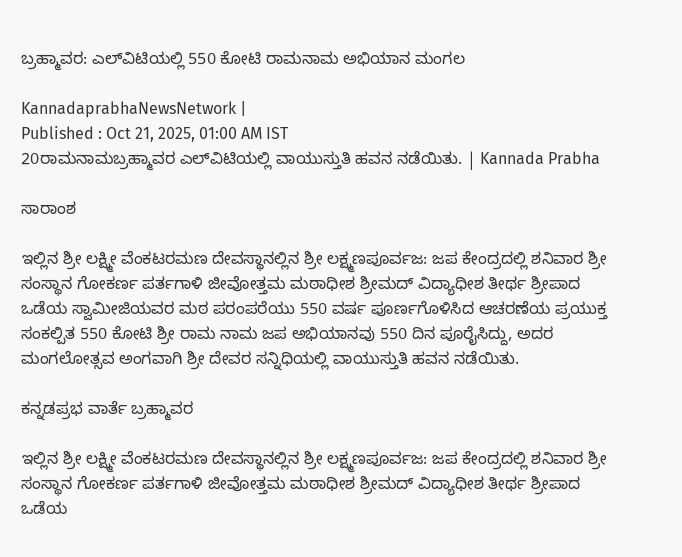ಬ್ರಹ್ಮಾವರ: ಎಲ್‌ವಿಟಿಯಲ್ಲಿ 550 ಕೋಟಿ ರಾಮನಾಮ ಅಭಿಯಾನ ಮಂಗಲ

KannadaprabhaNewsNetwork |
Published : Oct 21, 2025, 01:00 AM IST
20ರಾಮನಾಮಬ್ರಹ್ಮಾವರ ಎಲ್‌ವಿಟಿಯಲ್ಲಿ ವಾಯುಸ್ತುತಿ ಹವನ ನಡೆಯಿತು. | Kannada Prabha

ಸಾರಾಂಶ

ಇಲ್ಲಿನ ಶ್ರೀ ಲಕ್ಷ್ಮೀ ವೆಂಕಟರಮಣ ದೇವಸ್ಥಾನಲ್ಲಿನ ಶ್ರೀ ಲಕ್ಷ್ಮಣಪೂರ್ವಜ: ಜಪ ಕೇಂದ್ರದಲ್ಲಿ ಶನಿವಾರ ಶ್ರೀ ಸಂಸ್ಥಾನ ಗೋಕರ್ಣ ಪರ್ತಗಾಳಿ ಜೀವೋತ್ತಮ ಮಠಾಧೀಶ ಶ್ರೀಮದ್ ವಿದ್ಯಾಧೀಶ ತೀರ್ಥ ಶ್ರೀಪಾದ ಒಡೆಯ ಸ್ವಾಮೀಜಿಯವರ ಮಠ ಪರಂಪರೆಯು 550 ವರ್ಷ ಪೂರ್ಣಗೊಳಿಸಿದ ಆಚರಣೆಯ ಪ್ರಯುಕ್ತ ಸಂಕಲ್ಪಿತ 550 ಕೋಟಿ ಶ್ರೀ ರಾಮ ನಾಮ ಜಪ ಅಭಿಯಾನವು 550 ದಿನ ಪೂರೈಸಿದ್ದು, ಅದರ ಮಂಗಲೋತ್ಸವ ಅಂಗವಾಗಿ ಶ್ರೀ ದೇವರ ಸನ್ನಿಧಿಯಲ್ಲಿ ವಾಯುಸ್ತುತಿ ಹವನ ನಡೆಯಿತು.

ಕನ್ನಡಪ್ರಭ ವಾರ್ತೆ ಬ್ರಹ್ಮಾವರ

ಇಲ್ಲಿನ ಶ್ರೀ ಲಕ್ಷ್ಮೀ ವೆಂಕಟರಮಣ ದೇವಸ್ಥಾನಲ್ಲಿನ ಶ್ರೀ ಲಕ್ಷ್ಮಣಪೂರ್ವಜ: ಜಪ ಕೇಂದ್ರದಲ್ಲಿ ಶನಿವಾರ ಶ್ರೀ ಸಂಸ್ಥಾನ ಗೋಕರ್ಣ ಪರ್ತಗಾಳಿ ಜೀವೋತ್ತಮ ಮಠಾಧೀಶ ಶ್ರೀಮದ್ ವಿದ್ಯಾಧೀಶ ತೀರ್ಥ ಶ್ರೀಪಾದ ಒಡೆಯ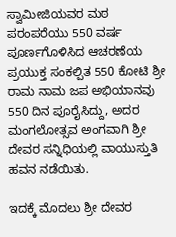ಸ್ವಾಮೀಜಿಯವರ ಮಠ ಪರಂಪರೆಯು 550 ವರ್ಷ ಪೂರ್ಣಗೊಳಿಸಿದ ಆಚರಣೆಯ ಪ್ರಯುಕ್ತ ಸಂಕಲ್ಪಿತ 550 ಕೋಟಿ ಶ್ರೀ ರಾಮ ನಾಮ ಜಪ ಅಭಿಯಾನವು 550 ದಿನ ಪೂರೈಸಿದ್ದು, ಅದರ ಮಂಗಲೋತ್ಸವ ಅಂಗವಾಗಿ ಶ್ರೀ ದೇವರ ಸನ್ನಿಧಿಯಲ್ಲಿ ವಾಯುಸ್ತುತಿ ಹವನ ನಡೆಯಿತು.

ಇದಕ್ಕೆ ಮೊದಲು ಶ್ರೀ ದೇವರ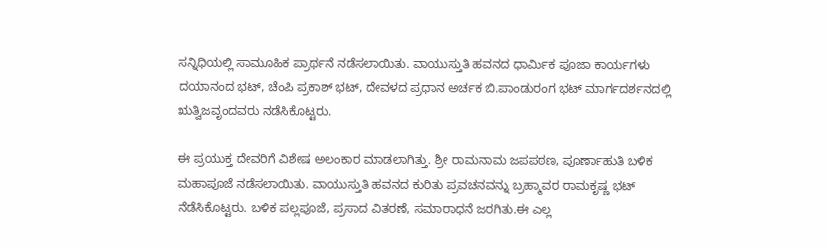ಸನ್ನಿಧಿಯಲ್ಲಿ ಸಾಮೂಹಿಕ ಪ್ರಾರ್ಥನೆ ನಡೆಸಲಾಯಿತು. ವಾಯುಸ್ತುತಿ ಹವನದ ಧಾರ್ಮಿಕ ಪೂಜಾ ಕಾರ್ಯಗಳು ದಯಾನಂದ ಭಟ್, ಚೆಂಪಿ ಪ್ರಕಾಶ್ ಭಟ್, ದೇವಳದ ಪ್ರಧಾನ ಅರ್ಚಕ ಬಿ.ಪಾಂಡುರಂಗ ಭಟ್ ಮಾರ್ಗದರ್ಶನದಲ್ಲಿ ಋತ್ವಿಜವೃಂದವರು ನಡೆಸಿಕೊಟ್ಟರು.

ಈ ಪ್ರಯುಕ್ತ ದೇವರಿಗೆ ವಿಶೇಷ ಅಲಂಕಾರ ಮಾಡಲಾಗಿತ್ತು. ಶ್ರೀ ರಾಮನಾಮ ಜಪಪಠಣ, ಪೂರ್ಣಾಹುತಿ ಬಳಿಕ ಮಹಾಪೂಜೆ ನಡೆಸಲಾಯಿತು. ವಾಯುಸ್ತುತಿ ಹವನದ ಕುರಿತು ಪ್ರವಚನವನ್ನು ಬ್ರಹ್ಮಾವರ ರಾಮಕೃಷ್ಣ ಭಟ್ ನೆಡೆಸಿಕೊಟ್ಟರು. ಬಳಿಕ ಪಲ್ಲಪೂಜೆ, ಪ್ರಸಾದ ವಿತರಣೆ, ಸಮಾರಾಧನೆ ಜರಗಿತು.ಈ ಎಲ್ಲ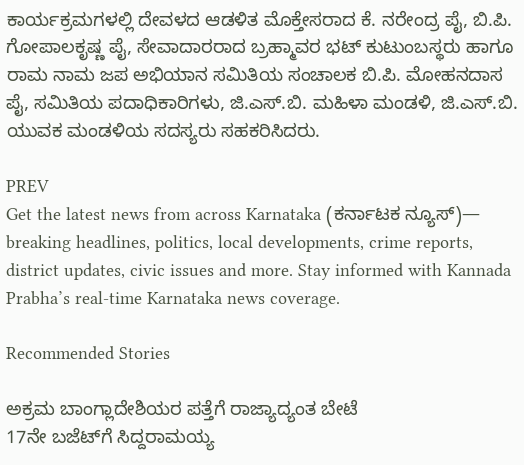ಕಾರ್ಯಕ್ರಮಗಳ‍ಲ್ಲಿ ದೇವಳದ ಆಡಳಿತ ಮೊಕ್ತೇಸರಾದ ಕೆ. ನರೇಂದ್ರ ಪೈ, ಬಿ.ಪಿ. ಗೋಪಾಲಕೃಷ್ಣ ಪೈ, ಸೇವಾದಾರರಾದ ಬ್ರಹ್ಮಾವರ ಭಟ್ ಕುಟುಂಬಸ್ಥರು ಹಾಗೂ ರಾಮ ನಾಮ ಜಪ ಅಭಿಯಾನ ಸಮಿತಿಯ ಸಂಚಾಲಕ ಬಿ.ಪಿ. ಮೋಹನದಾಸ ಪೈ, ಸಮಿತಿಯ ಪದಾಧಿಕಾರಿಗಳು, ಜಿ.ಎಸ್.ಬಿ. ಮಹಿಳಾ ಮಂಡಳಿ, ಜಿ.ಎಸ್.ಬಿ. ಯುವಕ ಮಂಡಳಿಯ ಸದಸ್ಯರು ಸಹಕರಿಸಿದರು.

PREV
Get the latest news from across Karnataka (ಕರ್ನಾಟಕ ನ್ಯೂಸ್)— breaking headlines, politics, local developments, crime reports, district updates, civic issues and more. Stay informed with Kannada Prabha’s real‑time Karnataka news coverage.

Recommended Stories

ಅಕ್ರಮ ಬಾಂಗ್ಲಾದೇಶಿಯರ ಪತ್ತೆಗೆ ರಾಜ್ಯಾದ್ಯಂತ ಬೇಟೆ
17ನೇ ಬಜೆಟ್‌ಗೆ ಸಿದ್ದರಾಮಯ್ಯ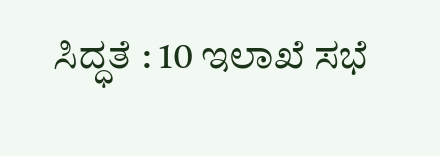ಸಿದ್ಧತೆ : 10 ಇಲಾಖೆ ಸಭೆ